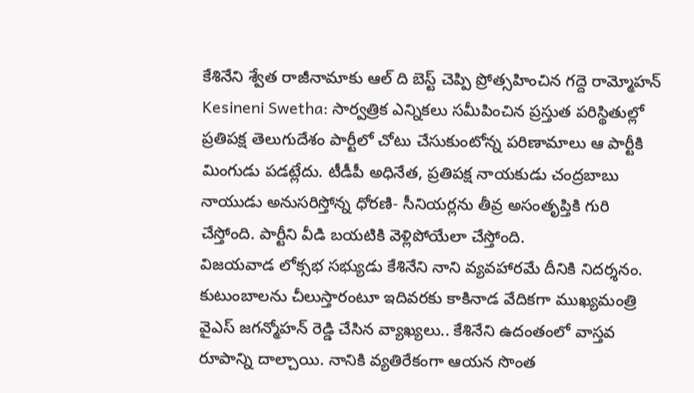కేశినేని శ్వేత రాజీనామాకు ఆల్ ది బెస్ట్ చెప్పి ప్రోత్సహించిన గద్దె రామ్మోహన్
Kesineni Swetha: సార్వత్రిక ఎన్నికలు సమీపించిన ప్రస్తుత పరిస్థితుల్లో ప్రతిపక్ష తెలుగుదేశం పార్టీలో చోటు చేసుకుంటోన్న పరిణామాలు ఆ పార్టీకి మింగుడు పడట్లేదు. టీడీపీ అధినేత, ప్రతిపక్ష నాయకుడు చంద్రబాబు నాయుడు అనుసరిస్తోన్న ధోరణి- సీనియర్లను తీవ్ర అసంతృప్తికి గురి చేస్తోంది. పార్టీని వీడి బయటికి వెళ్లిపోయేలా చేస్తోంది.
విజయవాడ లోక్సభ సభ్యుడు కేశినేని నాని వ్యవహారమే దీనికి నిదర్శనం. కుటుంబాలను చీలుస్తారంటూ ఇదివరకు కాకినాడ వేదికగా ముఖ్యమంత్రి వైఎస్ జగన్మోహన్ రెడ్డి చేసిన వ్యాఖ్యలు.. కేశినేని ఉదంతంలో వాస్తవ రూపాన్ని దాల్చాయి. నానికి వ్యతిరేకంగా ఆయన సొంత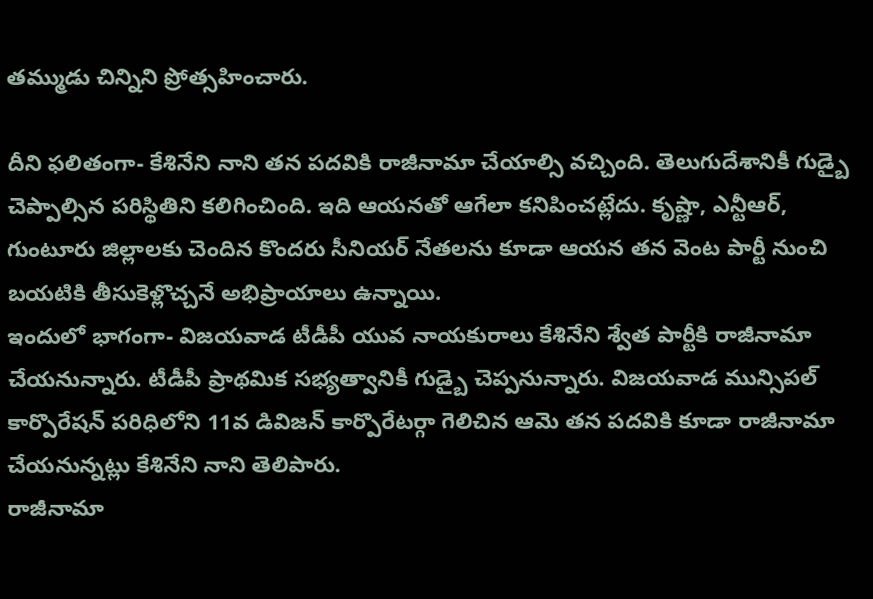తమ్ముడు చిన్నిని ప్రోత్సహించారు.

దీని ఫలితంగా- కేశినేని నాని తన పదవికి రాజీనామా చేయాల్సి వచ్చింది. తెలుగుదేశానికీ గుడ్బై చెప్పాల్సిన పరిస్థితిని కలిగించింది. ఇది ఆయనతో ఆగేలా కనిపించట్లేదు. కృష్ణా, ఎన్టీఆర్, గుంటూరు జిల్లాలకు చెందిన కొందరు సీనియర్ నేతలను కూడా ఆయన తన వెంట పార్టీ నుంచి బయటికి తీసుకెళ్లొచ్చనే అభిప్రాయాలు ఉన్నాయి.
ఇందులో భాగంగా- విజయవాడ టీడీపీ యువ నాయకురాలు కేశినేని శ్వేత పార్టీకి రాజీనామా చేయనున్నారు. టీడీపీ ప్రాథమిక సభ్యత్వానికీ గుడ్బై చెప్పనున్నారు. విజయవాడ మున్సిపల్ కార్పొరేషన్ పరిధిలోని 11వ డివిజన్ కార్పొరేటర్గా గెలిచిన ఆమె తన పదవికి కూడా రాజీనామా చేయనున్నట్లు కేశినేని నాని తెలిపారు.
రాజీనామా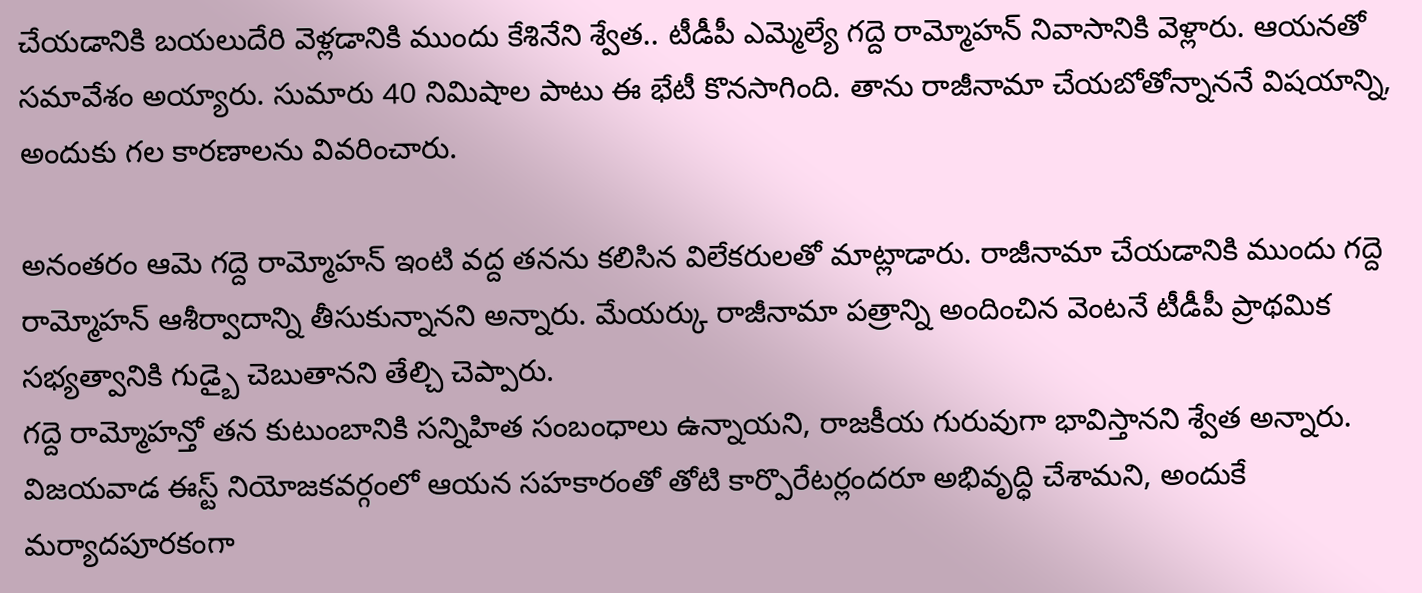చేయడానికి బయలుదేరి వెళ్లడానికి ముందు కేశినేని శ్వేత.. టీడీపీ ఎమ్మెల్యే గద్దె రామ్మోహన్ నివాసానికి వెళ్లారు. ఆయనతో సమావేశం అయ్యారు. సుమారు 40 నిమిషాల పాటు ఈ భేటీ కొనసాగింది. తాను రాజీనామా చేయబోతోన్నాననే విషయాన్ని, అందుకు గల కారణాలను వివరించారు.

అనంతరం ఆమె గద్దె రామ్మోహన్ ఇంటి వద్ద తనను కలిసిన విలేకరులతో మాట్లాడారు. రాజీనామా చేయడానికి ముందు గద్దె రామ్మోహన్ ఆశీర్వాదాన్ని తీసుకున్నానని అన్నారు. మేయర్కు రాజీనామా పత్రాన్ని అందించిన వెంటనే టీడీపీ ప్రాథమిక సభ్యత్వానికి గుడ్బై చెబుతానని తేల్చి చెప్పారు.
గద్దె రామ్మోహన్తో తన కుటుంబానికి సన్నిహిత సంబంధాలు ఉన్నాయని, రాజకీయ గురువుగా భావిస్తానని శ్వేత అన్నారు. విజయవాడ ఈస్ట్ నియోజకవర్గంలో ఆయన సహకారంతో తోటి కార్పొరేటర్లందరూ అభివృద్ధి చేశామని, అందుకే మర్యాదపూరకంగా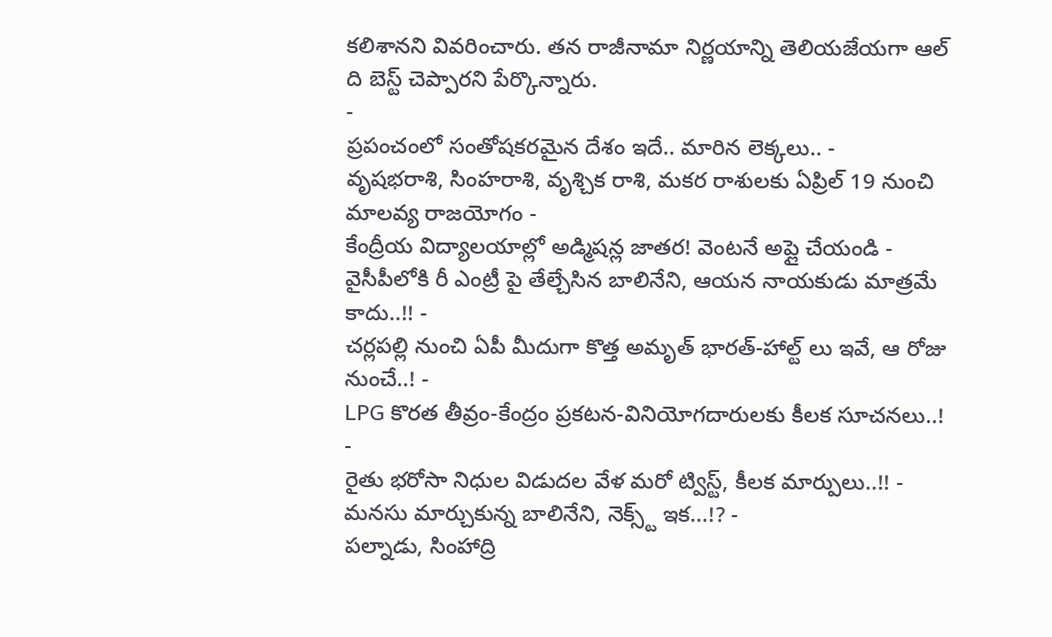కలిశానని వివరించారు. తన రాజీనామా నిర్ణయాన్ని తెలియజేయగా ఆల్ ది బెస్ట్ చెప్పారని పేర్కొన్నారు.
-
ప్రపంచంలో సంతోషకరమైన దేశం ఇదే.. మారిన లెక్కలు.. -
వృషభరాశి, సింహరాశి, వృశ్చిక రాశి, మకర రాశులకు ఏప్రిల్ 19 నుంచి మాలవ్య రాజయోగం -
కేంద్రీయ విద్యాలయాల్లో అడ్మిషన్ల జాతర! వెంటనే అప్లై చేయండి -
వైసీపీలోకి రీ ఎంట్రీ పై తేల్చేసిన బాలినేని, ఆయన నాయకుడు మాత్రమే కాదు..!! -
చర్లపల్లి నుంచి ఏపీ మీదుగా కొత్త అమృత్ భారత్-హాల్ట్ లు ఇవే, ఆ రోజు నుంచే..! -
LPG కొరత తీవ్రం-కేంద్రం ప్రకటన-వినియోగదారులకు కీలక సూచనలు..! -
రైతు భరోసా నిధుల విడుదల వేళ మరో ట్విస్ట్, కీలక మార్పులు..!! -
మనసు మార్చుకున్న బాలినేని, నెక్స్ట్ ఇక...!? -
పల్నాడు, సింహాద్రి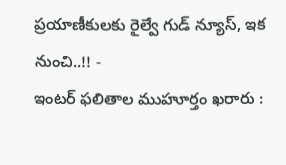ప్రయాణీకులకు రైల్వే గుడ్ న్యూస్, ఇక నుంచి..!! -
ఇంటర్ ఫలితాల ముహూర్తం ఖరారు :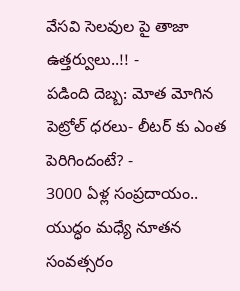వేసవి సెలవుల పై తాజా ఉత్తర్వులు..!! -
పడింది దెబ్బ: మోత మోగిన పెట్రోల్ ధరలు- లీటర్ కు ఎంత పెరిగిందంటే? -
3000 ఏళ్ల సంప్రదాయం.. యుద్ధం మధ్యే నూతన సంవత్సరం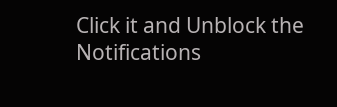Click it and Unblock the Notifications